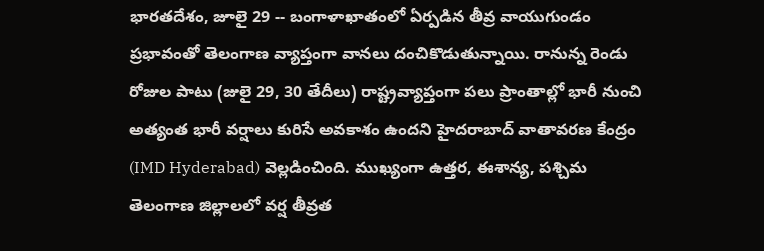భారతదేశం, జూలై 29 -- బంగాళాఖాతంలో ఏర్పడిన తీవ్ర వాయుగుండం ప్రభావంతో తెలంగాణ వ్యాప్తంగా వానలు దంచికొడుతున్నాయి. రానున్న రెండు రోజుల పాటు (జులై 29, 30 తేదీలు) రాష్ట్రవ్యాప్తంగా పలు ప్రాంతాల్లో భారీ నుంచి అత్యంత భారీ వర్షాలు కురిసే అవకాశం ఉందని హైదరాబాద్ వాతావరణ కేంద్రం (IMD Hyderabad) వెల్లడించింది. ముఖ్యంగా ఉత్తర, ఈశాన్య, పశ్చిమ తెలంగాణ జిల్లాలలో వర్ష తీవ్రత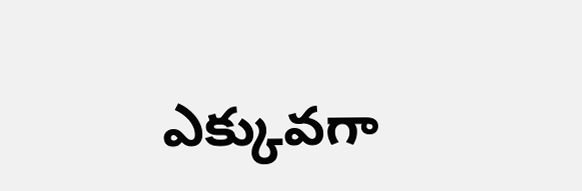ఎక్కువగా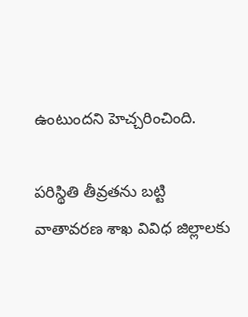ఉంటుందని హెచ్చరించింది.

పరిస్థితి తీవ్రతను బట్టి వాతావరణ శాఖ వివిధ జిల్లాలకు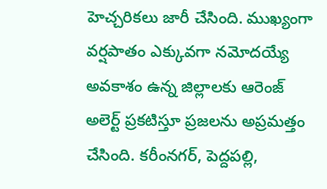హెచ్చరికలు జారీ చేసింది. ముఖ్యంగా వర్షపాతం ఎక్కువగా నమోదయ్యే అవకాశం ఉన్న జిల్లాలకు ఆరెంజ్ అలెర్ట్ ప్రకటిస్తూ ప్రజలను అప్రమత్తం చేసింది. కరీంనగర్, పెద్దపల్లి,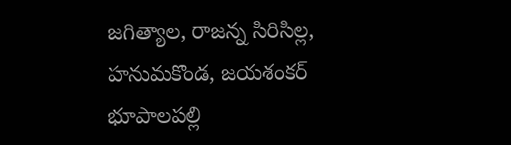జగిత్యాల, రాజన్న సిరిసిల్ల, హనుమకొండ, జయశంకర్ భూపాలపల్లి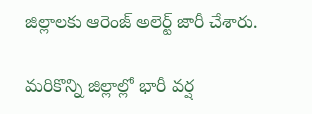జిల్లాలకు ఆరెంజ్ అలెర్ట్ జారీ చేశారు.

మరికొన్ని జిల్లాల్లో భారీ వర్ష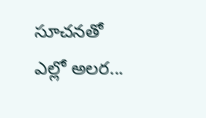సూచనతో ఎల్లో అలర...